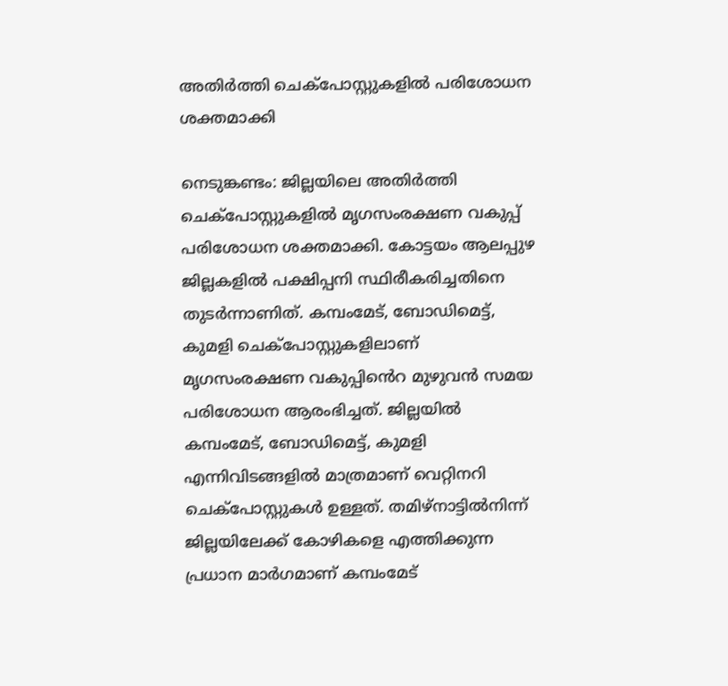അതിർത്തി ചെക്പോസ്റ്റുകളിൽ പരിശോധന ശക്തമാക്കി

നെടുങ്കണ്ടം: ജില്ലയിലെ അതിർത്തി ചെക്പോസ്റ്റുകളിൽ മൃഗസംരക്ഷണ വകുപ്പ് പരിശോധന ശക്തമാക്കി. കോട്ടയം ആലപ്പുഴ ജില്ലകളിൽ പക്ഷിപ്പനി സ്ഥിരീകരിച്ചതിനെ തുടർന്നാണിത്. കമ്പംമേട്, ബോഡിമെട്ട്, കുമളി ചെക്പോസ്റ്റുകളിലാണ് മൃഗസംരക്ഷണ വകുപ്പിൻെറ മുഴുവൻ സമയ പരിശോധന ആരംഭിച്ചത്. ജില്ലയിൽ കമ്പംമേട്, ബോഡിമെട്ട്, കുമളി എന്നിവിടങ്ങളിൽ മാത്രമാണ് വെറ്റിനറി ചെക്പോസ്റ്റുകൾ ഉള്ളത്. തമിഴ്നാട്ടിൽനിന്ന് ജില്ലയിലേക്ക് കോഴികളെ എത്തിക്കുന്ന പ്രധാന മാർഗമാണ് കമ്പംമേട്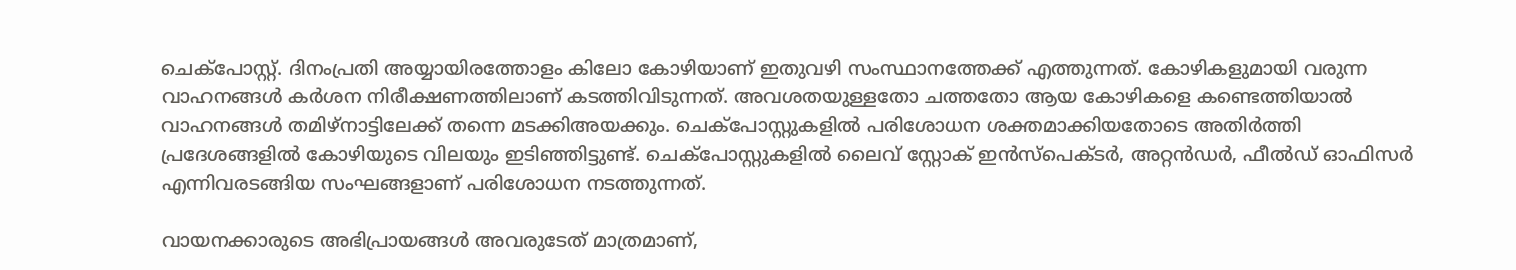ചെക്പോസ്റ്റ്. ദിനംപ്രതി അയ്യായിരത്തോളം കിലോ കോഴിയാണ് ഇതുവഴി സംസ്ഥാനത്തേക്ക് എത്തുന്നത്. കോഴികളുമായി വരുന്ന വാഹനങ്ങൾ കർശന നിരീക്ഷണത്തിലാണ് കടത്തിവിടുന്നത്. അവശതയുള്ളതോ ചത്തതോ ആയ കോഴികളെ കണ്ടെത്തിയാൽ വാഹനങ്ങൾ തമിഴ്നാട്ടിലേക്ക് തന്നെ മടക്കിഅയക്കും. ചെക്പോസ്റ്റുകളിൽ പരിശോധന ശക്തമാക്കിയതോടെ അതിർത്തി പ്രദേശങ്ങളിൽ കോഴിയുടെ വിലയും ഇടിഞ്ഞിട്ടുണ്ട്. ചെക്പോസ്റ്റുകളിൽ ലൈവ് സ്റ്റോക് ഇൻസ്പെക്ടർ, അറ്റൻഡർ, ഫീൽഡ് ഓഫിസർ എന്നിവരടങ്ങിയ സംഘങ്ങളാണ് പരിശോധന നടത്തുന്നത്.

വായനക്കാരുടെ അഭിപ്രായങ്ങള്‍ അവരുടേത് മാത്രമാണ്,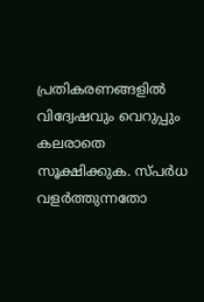പ്രതികരണങ്ങളിൽ വിദ്വേഷവും വെറുപ്പും കലരാതെ സൂക്ഷിക്കുക. സ്പർധ വളർത്തുന്നതോ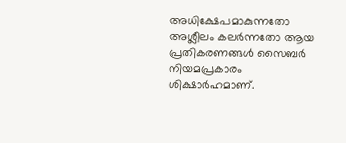അധിക്ഷേപമാകുന്നതോ അശ്ലീലം കലർന്നതോ ആയ പ്രതികരണങ്ങൾ സൈബർ നിയമപ്രകാരം ശിക്ഷാർഹമാണ്.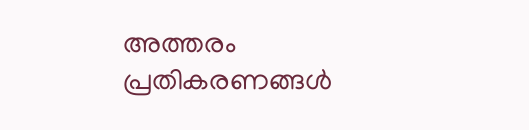അത്തരം പ്രതികരണങ്ങൾ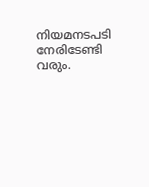നിയമനടപടി നേരിടേണ്ടി വരും.